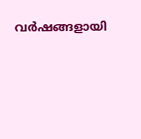വര്‍ഷങ്ങളായി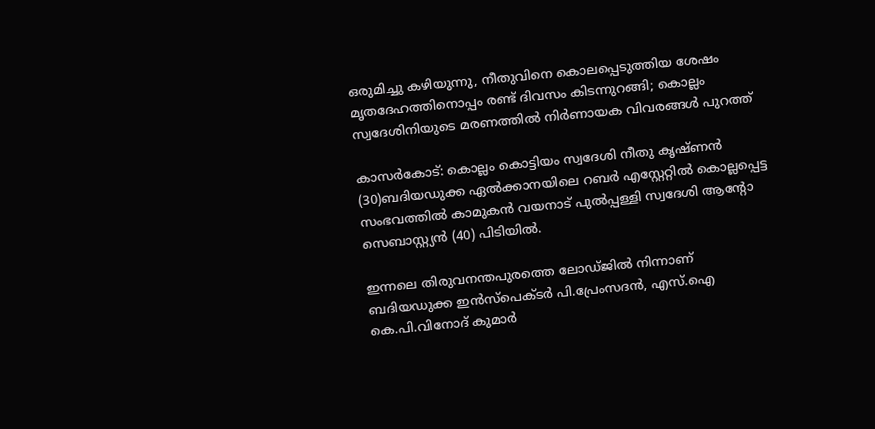ഒരുമിച്ചു കഴിയുന്നു, നീതുവിനെ കൊലപ്പെടുത്തിയ ശേഷം മൃതദേഹത്തിനൊപ്പം രണ്ട് ദിവസം കിടന്നുറങ്ങി; കൊല്ലം സ്വദേശിനിയുടെ മരണത്തില്‍ നിര്‍ണായക വിവരങ്ങള്‍ പുറത്ത്‌

കാസര്‍കോട്: കൊല്ലം കൊട്ടിയം സ്വദേശി നീതു കൃഷ്ണന്‍ (30)ബദിയഡുക്ക ഏല്‍ക്കാനയിലെ റബര്‍ എസ്റ്റേറ്റില്‍ കൊല്ലപ്പെട്ട സംഭവത്തില്‍ കാമുകന്‍ വയനാട് പുല്‍പ്പള്ളി സ്വദേശി ആന്റോ സെബാസ്റ്റ്യന്‍ (40) പിടിയില്‍.

ഇന്നലെ തിരുവനന്തപുരത്തെ ലോഡ്ജില്‍ നിന്നാണ് ബദിയഡുക്ക ഇന്‍സ്‌പെക്ടര്‍ പി.പ്രേംസദന്‍, എസ്.ഐ കെ.പി.വിനോദ് കുമാര്‍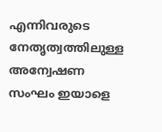എന്നിവരുടെ നേതൃത്വത്തിലുള്ള അന്വേഷണ സംഘം ഇയാളെ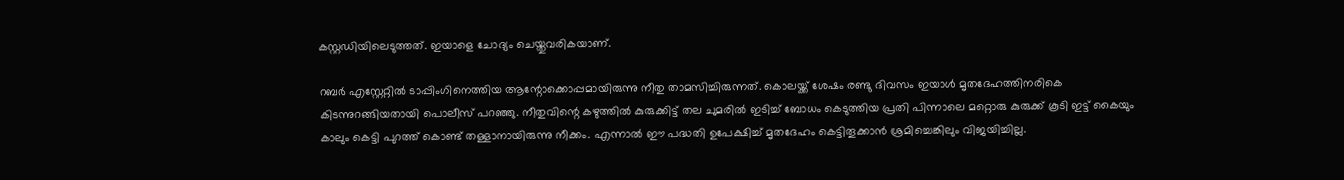കസ്റ്റഡിയിലെടുത്തത്. ഇയാളെ ചോദ്യം ചെയ്തുവരികയാണ്.

റബര്‍ എസ്റ്റേറ്റില്‍ ടാപ്പിംഗിനെത്തിയ ആന്റോക്കൊപ്പമായിരുന്നു നീതു താമസിച്ചിരുന്നത്. കൊലയ്ക്ക് ശേഷം രണ്ടു ദിവസം ഇയാള്‍ മൃതദേഹത്തിനരികെ കിടന്നുറങ്ങിയതായി പൊലീസ് പറഞ്ഞു. നീതുവിന്റെ കഴുത്തില്‍ കുരുക്കിട്ട് തല ചുമരില്‍ ഇടിച്ച്‌ ബോധം കെടുത്തിയ പ്രതി പിന്നാലെ മറ്റൊരു കുരുക്ക് കൂടി ഇട്ട് കൈയും കാലും കെട്ടി പുറത്ത് കൊണ്ട് തള്ളാനായിരുന്നു നീക്കം. എന്നാല്‍ ഈ പദ്ധതി ഉപേക്ഷിച്ച്‌ മൃതദേഹം കെട്ടിതൂക്കാന്‍ ശ്രമിച്ചെങ്കിലും വിജയിച്ചില്ല.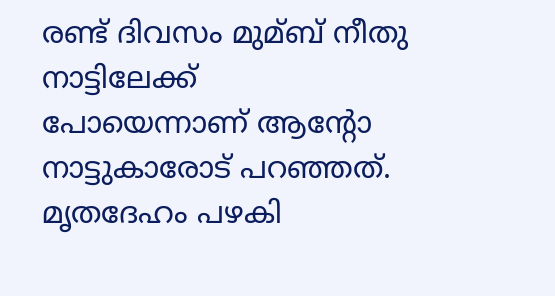രണ്ട് ദിവസം മുമ്ബ് നീതു നാട്ടിലേക്ക് പോയെന്നാണ് ആന്റോ നാട്ടുകാരോട് പറഞ്ഞത്. മൃതദേഹം പഴകി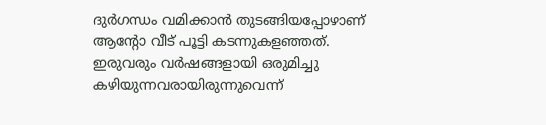ദുര്‍ഗന്ധം വമിക്കാന്‍ തുടങ്ങിയപ്പോഴാണ് ആന്റോ വീട് പൂട്ടി കടന്നുകളഞ്ഞത്. ഇരുവരും വര്‍ഷങ്ങളായി ഒരുമിച്ചു കഴിയുന്നവരായിരുന്നുവെന്ന്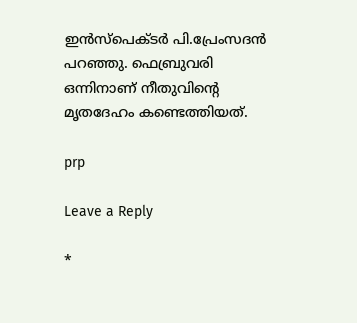ഇന്‍സ്‌പെക്ടര്‍ പി.പ്രേംസദന്‍ പറഞ്ഞു. ഫെബ്രുവരി ഒന്നിനാണ് നീതുവിന്റെ മൃതദേഹം കണ്ടെത്തിയത്.

prp

Leave a Reply

*